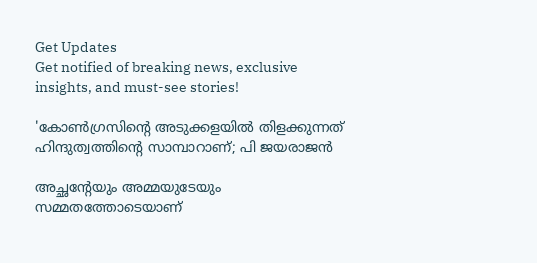Get Updates
Get notified of breaking news, exclusive insights, and must-see stories!

'കോൺഗ്രസിൻ്റെ അടുക്കളയിൽ തിളക്കുന്നത് ഹിന്ദുത്വത്തിൻ്റെ സാമ്പാറാണ്; പി ജയരാജൻ

അച്ഛന്റേയും അമ്മയുടേയും സമ്മതത്തോടെയാണ്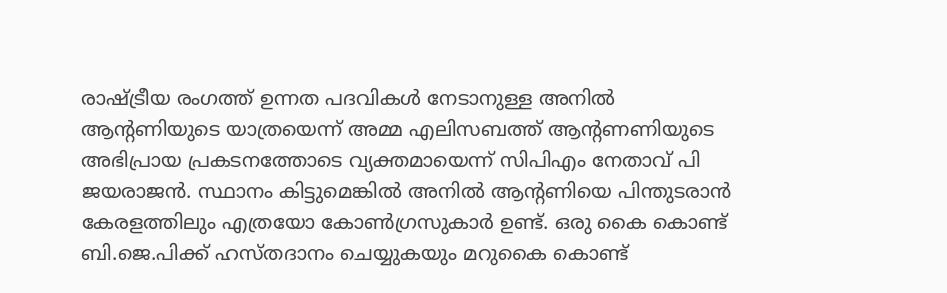രാഷ്ട്രീയ രംഗത്ത് ഉന്നത പദവികൾ നേടാനുള്ള അനിൽ ആന്റണിയുടെ യാത്രയെന്ന് അമ്മ എലിസബത്ത് ആന്റണണിയുടെ അഭിപ്രായ പ്രകടനത്തോടെ വ്യക്തമായെന്ന് സിപിഎം നേതാവ് പി ജയരാജൻ. സ്ഥാനം കിട്ടുമെങ്കിൽ അനിൽ ആന്റണിയെ പിന്തുടരാൻ കേരളത്തിലും എത്രയോ കോൺഗ്രസുകാർ ഉണ്ട്. ഒരു കൈ കൊണ്ട് ബി.ജെ.പിക്ക് ഹസ്തദാനം ചെയ്യുകയും മറുകൈ കൊണ്ട്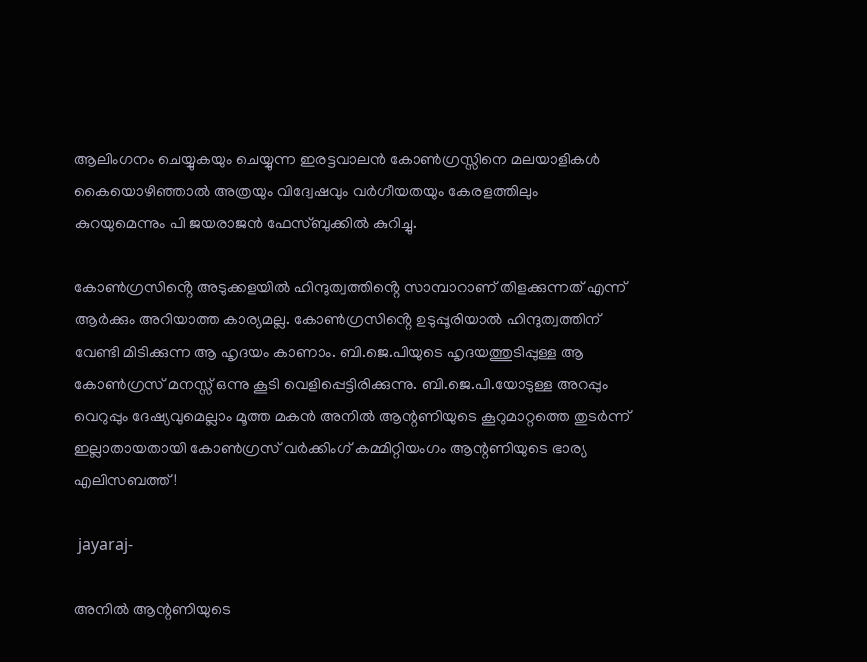ആലിംഗനം ചെയ്യുകയും ചെയ്യുന്ന ഇരട്ടവാലൻ കോൺഗ്രസ്സിനെ മലയാളികൾ കൈയൊഴിഞ്ഞാൽ അത്രയും വിദ്വേഷവും വർഗീയതയും കേരളത്തിലും കുറയുമെന്നും പി ജയരാജൻ ഫേസ്ബുക്കിൽ കുറിച്ചു.

കോൺഗ്രസിൻ്റെ അടുക്കളയിൽ ഹിന്ദുത്വത്തിൻ്റെ സാമ്പാറാണ് തിളക്കുന്നത് എന്ന് ആർക്കും അറിയാത്ത കാര്യമല്ല. കോൺഗ്രസിൻ്റെ ഉടുപ്പൂരിയാൽ ഹിന്ദുത്വത്തിന് വേണ്ടി മിടിക്കുന്ന ആ ഹൃദയം കാണാം. ബി.ജെ.പിയുടെ ഹൃദയത്തുടിപ്പുള്ള ആ കോൺഗ്രസ് മനസ്സ് ഒന്നു കൂടി വെളിപ്പെട്ടിരിക്കുന്നു. ബി.ജെ.പി.യോടുള്ള അറപ്പും വെറുപ്പും ദേഷ്യവുമെല്ലാം മൂത്ത മകൻ അനിൽ ആന്റണിയുടെ കൂറുമാറ്റത്തെ തുടർന്ന് ഇല്ലാതായതായി കോൺഗ്രസ്‌ വർക്കിംഗ്‌ കമ്മിറ്റിയംഗം ആന്റണിയുടെ ഭാര്യ എലിസബത്ത്!

 jayaraj-

അനിൽ ആന്റണിയുടെ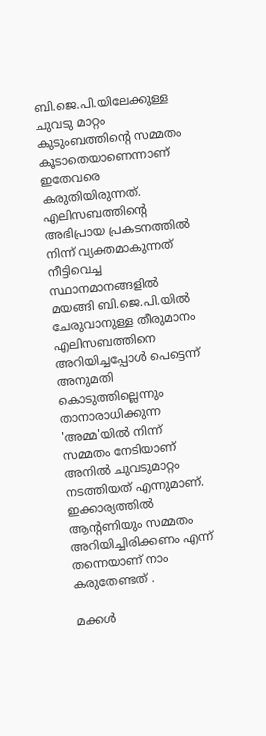ബി.ജെ.പി.യിലേക്കുള്ള ചുവടു മാറ്റം കുടുംബത്തിന്റെ സമ്മതം കൂടാതെയാണെന്നാണ് ഇതേവരെ കരുതിയിരുന്നത്. എലിസബത്തിന്റെ അഭിപ്രായ പ്രകടനത്തിൽ നിന്ന് വ്യക്തമാകുന്നത് നീട്ടിവെച്ച സ്ഥാനമാനങ്ങളിൽ മയങ്ങി ബി.ജെ.പി.യിൽ ചേരുവാനുള്ള തീരുമാനം എലിസബത്തിനെ അറിയിച്ചപ്പോൾ പെട്ടെന്ന് അനുമതി കൊടുത്തില്ലെന്നും താനാരാധിക്കുന്ന 'അമ്മ'യിൽ നിന്ന് സമ്മതം നേടിയാണ് അനിൽ ചുവടുമാറ്റം നടത്തിയത് എന്നുമാണ്. ഇക്കാര്യത്തിൽ ആന്റണിയും സമ്മതം അറിയിച്ചിരിക്കണം എന്ന് തന്നെയാണ് നാം കരുതേണ്ടത് .

മക്കൾ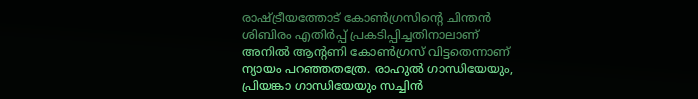രാഷ്ട്രീയത്തോട് കോൺഗ്രസിന്റെ ചിന്തൻ ശിബിരം എതിർപ്പ് പ്രകടിപ്പിച്ചതിനാലാണ് അനിൽ ആന്റണി കോൺഗ്രസ് വിട്ടതെന്നാണ് ന്യായം പറഞ്ഞതത്രേ. രാഹുൽ ഗാന്ധിയേയും, പ്രിയങ്കാ ഗാന്ധിയേയും സച്ചിൻ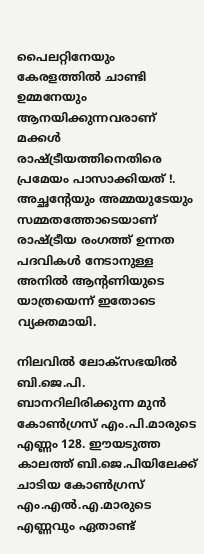പൈലറ്റിനേയും കേരളത്തിൽ ചാണ്ടി ഉമ്മനേയും ആനയിക്കുന്നവരാണ് മക്കൾ രാഷ്ട്രീയത്തിനെതിരെ പ്രമേയം പാസാക്കിയത് !. അച്ഛന്റേയും അമ്മയുടേയും സമ്മതത്തോടെയാണ് രാഷ്ട്രീയ രംഗത്ത് ഉന്നത പദവികൾ നേടാനുള്ള അനിൽ ആന്റണിയുടെ യാത്രയെന്ന് ഇതോടെ വ്യക്തമായി.

നിലവിൽ ലോക്‌സഭയിൽ ബി.ജെ.പി. ബാനറിലിരിക്കുന്ന മുൻ കോൺഗ്രസ് എം.പി.മാരുടെ എണ്ണം 128. ഈയടുത്ത കാലത്ത് ബി.ജെ.പിയിലേക്ക് ചാടിയ കോൺഗ്രസ് എം.എൽ.എ.മാരുടെ എണ്ണവും ഏതാണ്ട്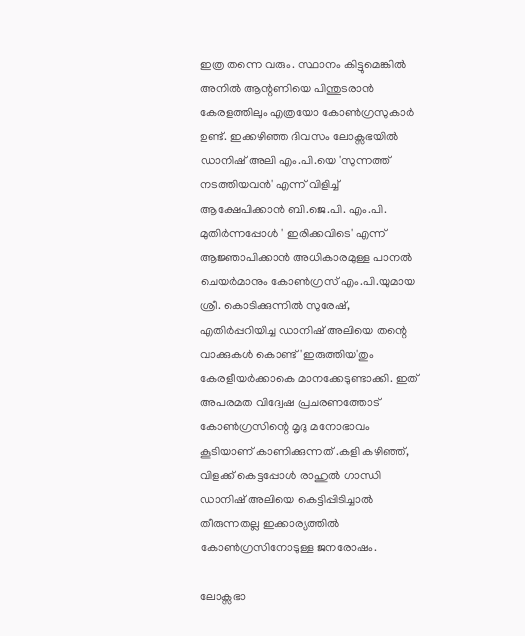ഇത്ര തന്നെ വരും. സ്ഥാനം കിട്ടുമെങ്കിൽ അനിൽ ആന്റണിയെ പിന്തുടരാൻ കേരളത്തിലും എത്രയോ കോൺഗ്രസുകാർ ഉണ്ട്. ഇക്കഴിഞ്ഞ ദിവസം ലോക്സഭയിൽ ഡാനിഷ് അലി എം.പി.യെ 'സുന്നത്ത് നടത്തിയവൻ' എന്ന് വിളിച്ച് ആക്ഷേപിക്കാൻ ബി.ജെ.പി. എം.പി. മുതിർന്നപ്പോൾ ' ഇരിക്കവിടെ' എന്ന് ആജ്ഞാപിക്കാൻ അധികാരമുള്ള പാനൽ ചെയർമാനും കോൺഗ്രസ് എം.പി.യുമായ ശ്രീ. കൊടിക്കുന്നിൽ സുരേഷ്, എതിർപ്പറിയിച്ച ഡാനിഷ് അലിയെ തന്റെ വാക്കുകൾ കൊണ്ട് 'ഇരുത്തിയ'തും കേരളീയർക്കാകെ മാനക്കേടുണ്ടാക്കി. ഇത് അപരമത വിദ്വേഷ പ്രചരണത്തോട് കോൺഗ്രസിന്റെ മൃദു മനോഭാവം കൂടിയാണ് കാണിക്കുന്നത് .കളി കഴിഞ്ഞ്, വിളക്ക് കെട്ടപ്പോൾ രാഹുൽ ഗാന്ധി ഡാനിഷ് അലിയെ കെട്ടിപ്പിടിച്ചാൽ തീരുന്നതല്ല ഇക്കാര്യത്തിൽ കോൺഗ്രസിനോടുള്ള ജനരോഷം.

ലോക്സഭാ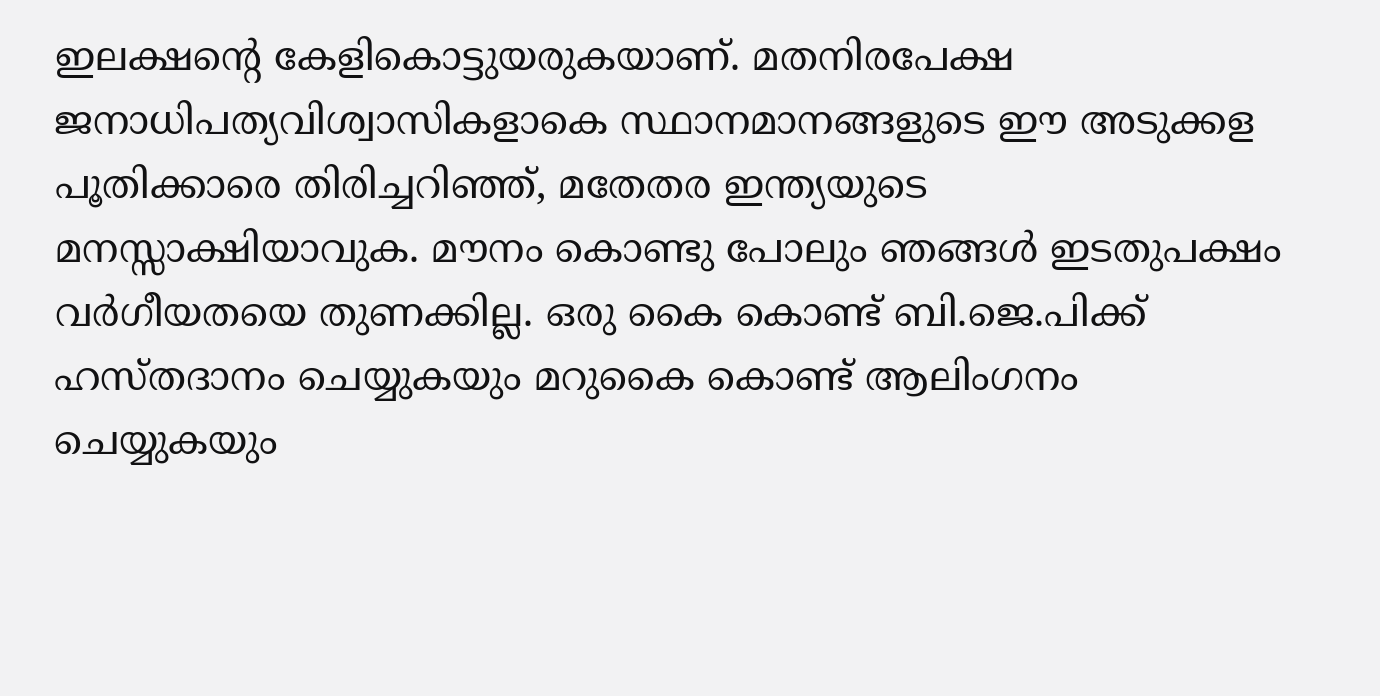ഇലക്ഷൻ്റെ കേളികൊട്ടുയരുകയാണ്. മതനിരപേക്ഷ ജനാധിപത്യവിശ്വാസികളാകെ സ്ഥാനമാനങ്ങളുടെ ഈ അടുക്കള പൂതിക്കാരെ തിരിച്ചറിഞ്ഞ്, മതേതര ഇന്ത്യയുടെ മനസ്സാക്ഷിയാവുക. മൗനം കൊണ്ടു പോലും ഞങ്ങൾ ഇടതുപക്ഷം വർഗീയതയെ തുണക്കില്ല. ഒരു കൈ കൊണ്ട് ബി.ജെ.പിക്ക് ഹസ്തദാനം ചെയ്യുകയും മറുകൈ കൊണ്ട് ആലിംഗനം ചെയ്യുകയും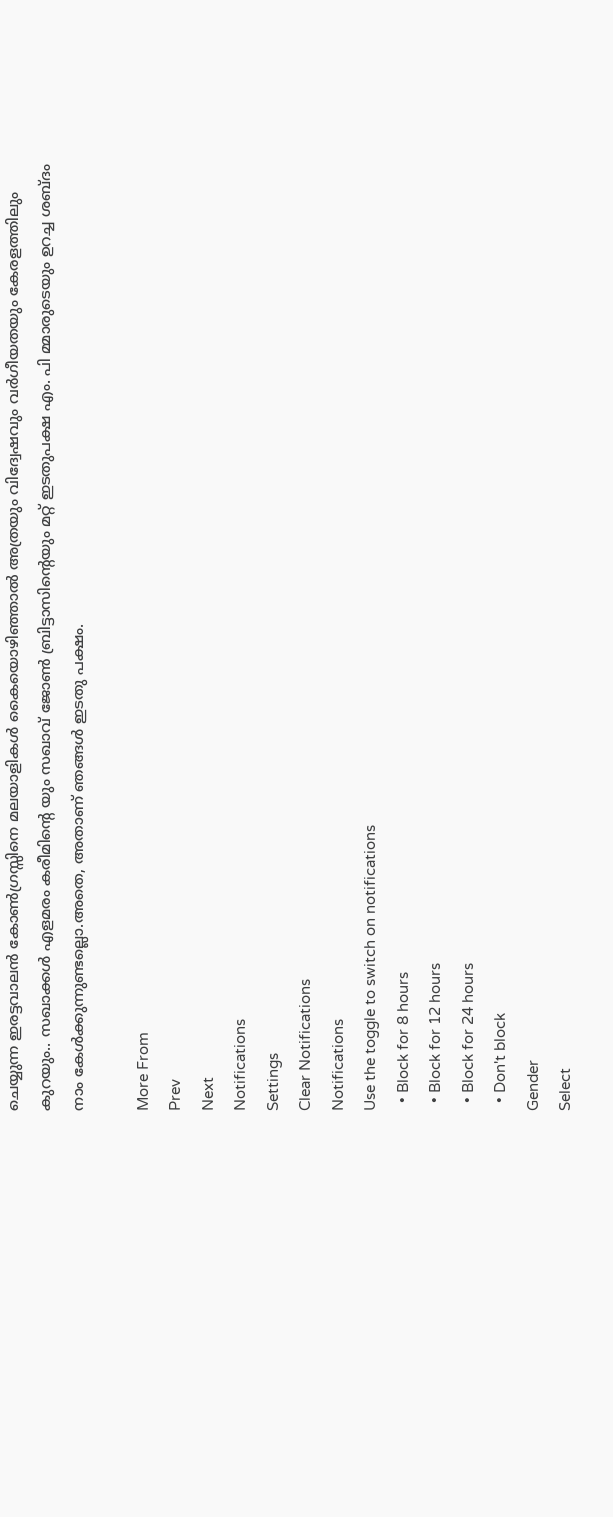ചെയ്യുന്ന ഇരട്ടവാലൻ കോൺഗ്രസ്സിനെ മലയാളികൾ കൈയൊഴിഞ്ഞാൽ അത്രയും വിദ്വേഷവും വർഗീയതയും കേരളത്തിലും കുറയും.. സഖാക്കൾ എളമരം കരീമിന്റെ യും സഖാവ് ജോൺ ബ്രിട്ടാസിന്റെയും മറ്റ് ഇടതുപക്ഷ എം. പി മ്മാരുടെയും ഉറച്ച ശബ്ദം നാം കേൾക്കുന്നുണ്ടല്ലൊ.അതെ, അതാണ് ഞങ്ങൾ ഇടതു പക്ഷം.

More From
Prev
Next
Notifications
Settings
Clear Notifications
Notifications
Use the toggle to switch on notifications
  • Block for 8 hours
  • Block for 12 hours
  • Block for 24 hours
  • Don't block
Gender
Select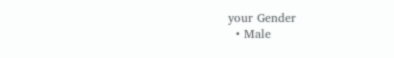your Gender
  • Male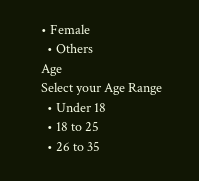• Female
  • Others
Age
Select your Age Range
  • Under 18
  • 18 to 25
  • 26 to 35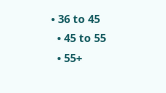• 36 to 45
  • 45 to 55
  • 55+